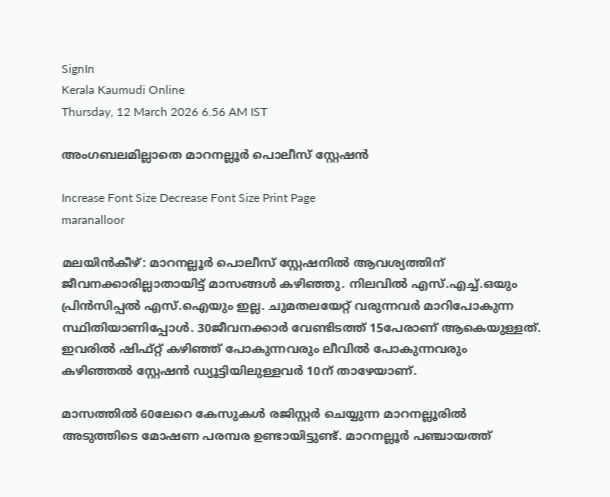SignIn
Kerala Kaumudi Online
Thursday, 12 March 2026 6.56 AM IST

അംഗബലമില്ലാതെ മാറനല്ലൂർ പൊലീസ് സ്റ്റേഷൻ

Increase Font Size Decrease Font Size Print Page
maranalloor

മലയിൻകീഴ്: മാറനല്ലൂർ പൊലീസ് സ്റ്റേഷനിൽ ആവശ്യത്തിന് ജീവനക്കാരില്ലാതായിട്ട് മാസങ്ങൾ കഴിഞ്ഞു. നിലവിൽ എസ്.എച്ച്.ഒയും പ്രിൻസിപ്പൽ എസ്.ഐയും ഇല്ല. ചുമതലയേറ്റ് വരുന്നവർ മാറിപോകുന്ന സ്ഥിതിയാണിപ്പോൾ. 30ജീവനക്കാർ വേണ്ടിടത്ത് 15പേരാണ് ആകെയുള്ളത്. ഇവരിൽ ഷിഫ്റ്റ് കഴിഞ്ഞ് പോകുന്നവരും ലീവിൽ പോകുന്നവരും കഴിഞ്ഞൽ സ്റ്റേഷൻ ഡ്യൂട്ടിയിലുള്ളവർ 10ന് താഴേയാണ്.

മാസത്തിൽ 60ലേറെ കേസുകൾ രജിസ്റ്റർ ചെയ്യുന്ന മാറനല്ലൂരിൽ അടുത്തിടെ മോഷണ പരമ്പര ഉണ്ടായിട്ടുണ്ട്. മാറനല്ലൂർ പഞ്ചായത്ത്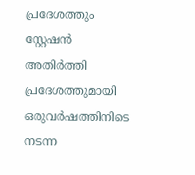പ്രദേശത്തും സ്റ്റേഷൻ അതിർത്തി പ്രദേശത്തുമായി ഒരുവർഷത്തിനിടെ നടന്ന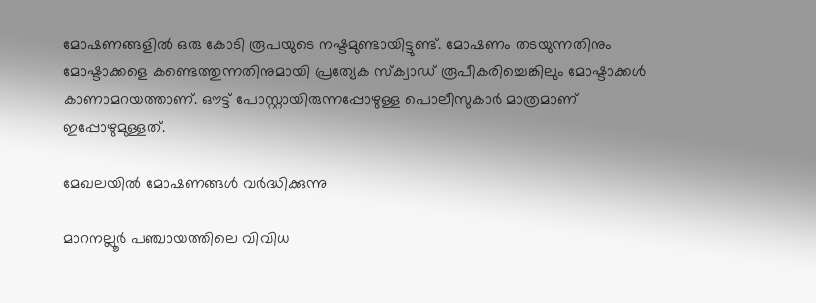മോഷണങ്ങളിൽ ഒരു കോടി രൂപയുടെ നഷ്ടമുണ്ടായിട്ടുണ്ട്. മോഷണം തടയുന്നതിനും മോഷ്ടാക്കളെ കണ്ടെത്തുന്നതിനുമായി പ്രത്യേക സ്ക്വാഡ് രൂപീകരിച്ചെങ്കിലും മോഷ്ടാക്കൾ കാണാമറയത്താണ്. ഔട്ട് പോസ്റ്റായിരുന്നപ്പോഴുള്ള പൊലീസുകാർ മാത്രമാണ് ഇപ്പോഴുമുള്ളത്.

മേഖലയിൽ മോഷണങ്ങൾ വർദ്ധിക്കുന്നു

മാറനല്ലൂർ പഞ്ചായത്തിലെ വിവിധ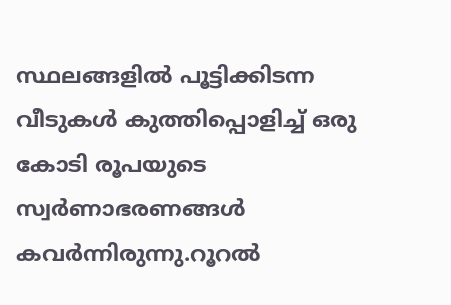സ്ഥലങ്ങളിൽ പൂട്ടിക്കിടന്ന വീടുകൾ കുത്തിപ്പൊളിച്ച് ഒരു കോടി രൂപയുടെ സ്വർണാഭരണങ്ങൾ കവർന്നിരുന്നു.റൂറൽ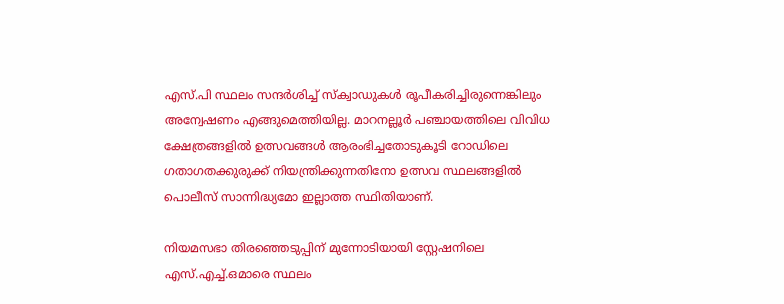എസ്.പി സ്ഥലം സന്ദർശിച്ച് സ്ക്വാഡുകൾ രൂപീകരിച്ചിരുന്നെങ്കിലും അന്വേഷണം എങ്ങുമെത്തിയില്ല. മാറനല്ലൂർ പഞ്ചായത്തിലെ വിവിധ ക്ഷേത്രങ്ങളിൽ ഉത്സവങ്ങൾ ആരംഭിച്ചതോടുകൂടി റോഡിലെ ഗതാഗതക്കുരുക്ക് നിയന്ത്രിക്കുന്നതിനോ ഉത്സവ സ്ഥലങ്ങളിൽ പൊലീസ് സാന്നിദ്ധ്യമോ ഇല്ലാത്ത സ്ഥിതിയാണ്.

നിയമസഭാ തിരഞ്ഞെടുപ്പിന് മുന്നോടിയായി സ്റ്റേഷനിലെ എസ്.എച്ച്.ഒമാരെ സ്ഥലം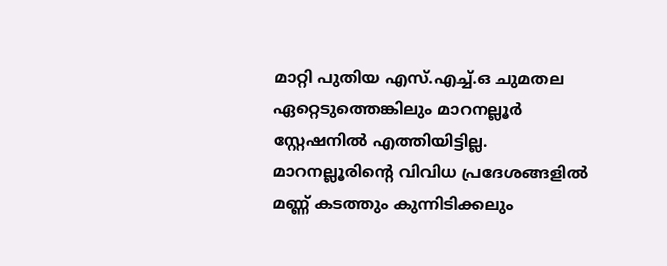മാറ്റി പുതിയ എസ്.എച്ച്.ഒ ചുമതല ഏറ്റെടുത്തെങ്കിലും മാറനല്ലൂർ സ്റ്റേഷനിൽ എത്തിയിട്ടില്ല. മാറനല്ലൂരിന്റെ വിവിധ പ്രദേശങ്ങളിൽ മണ്ണ് കടത്തും കുന്നിടിക്കലും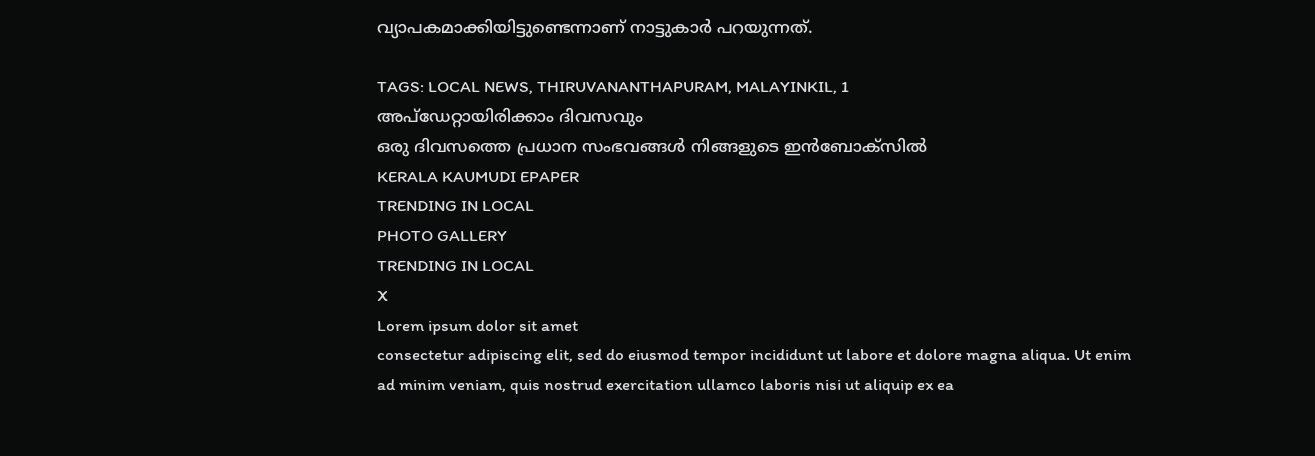വ്യാപകമാക്കിയിട്ടുണ്ടെന്നാണ് നാട്ടുകാർ പറയുന്നത്.

TAGS: LOCAL NEWS, THIRUVANANTHAPURAM, MALAYINKIL, 1
അപ്ഡേറ്റായിരിക്കാം ദിവസവും
ഒരു ദിവസത്തെ പ്രധാന സംഭവങ്ങൾ നിങ്ങളുടെ ഇൻബോക്സിൽ
KERALA KAUMUDI EPAPER
TRENDING IN LOCAL
PHOTO GALLERY
TRENDING IN LOCAL
X
Lorem ipsum dolor sit amet
consectetur adipiscing elit, sed do eiusmod tempor incididunt ut labore et dolore magna aliqua. Ut enim ad minim veniam, quis nostrud exercitation ullamco laboris nisi ut aliquip ex ea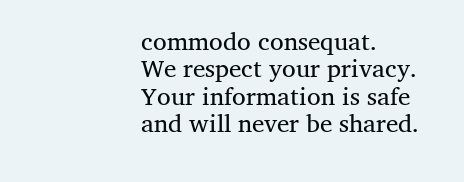commodo consequat.
We respect your privacy. Your information is safe and will never be shared.